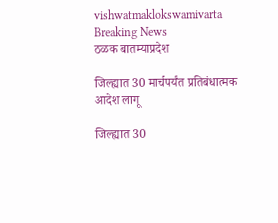vishwatmaklokswamivarta
Breaking News
ठळक बातम्याप्रदेश

जिल्ह्यात 30 मार्चपर्यंत प्रतिबंधात्मक आदेश लागू

जिल्ह्यात 30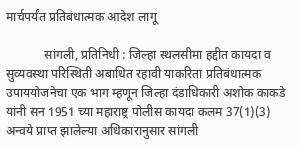मार्चपर्यंत प्रतिबंधात्मक आदेश लागू

            सांगली, प्रतिनिधी : जिल्हा स्थलसीमा हद्दीत कायदा व सुव्यवस्था परिस्थिती अबाधित रहावी याकरिता प्रतिबंधात्मक उपाययोजनेचा एक भाग म्हणून जिल्हा दंडाधिकारी अशोक काकडे यांनी सन 1951 च्या महाराष्ट्र पोलीस कायदा कलम 37(1)(3) अन्वये प्राप्त झालेल्या अधिकारानुसार सांगली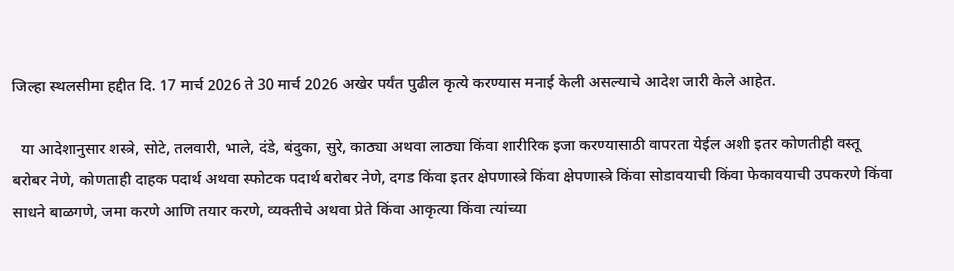जिल्हा स्थलसीमा हद्दीत दि. 17 मार्च 2026 ते 30 मार्च 2026 अखेर पर्यंत पुढील कृत्ये करण्यास मनाई केली असल्याचे आदेश जारी केले आहेत.

  या आदेशानुसार शस्त्रे, सोटे, तलवारी, भाले, दंडे, बंदुका, सुरे, काठ्या अथवा लाठ्या किंवा शारीरिक इजा करण्यासाठी वापरता येईल अशी इतर कोणतीही वस्तू बरोबर नेणे, कोणताही दाहक पदार्थ अथवा स्फोटक पदार्थ बरोबर नेणे, दगड किंवा इतर क्षेपणास्त्रे किंवा क्षेपणास्त्रे किंवा सोडावयाची किंवा फेकावयाची उपकरणे किंवा साधने बाळगणे, जमा करणे आणि तयार करणे, व्यक्तीचे अथवा प्रेते किंवा आकृत्या किंवा त्यांच्या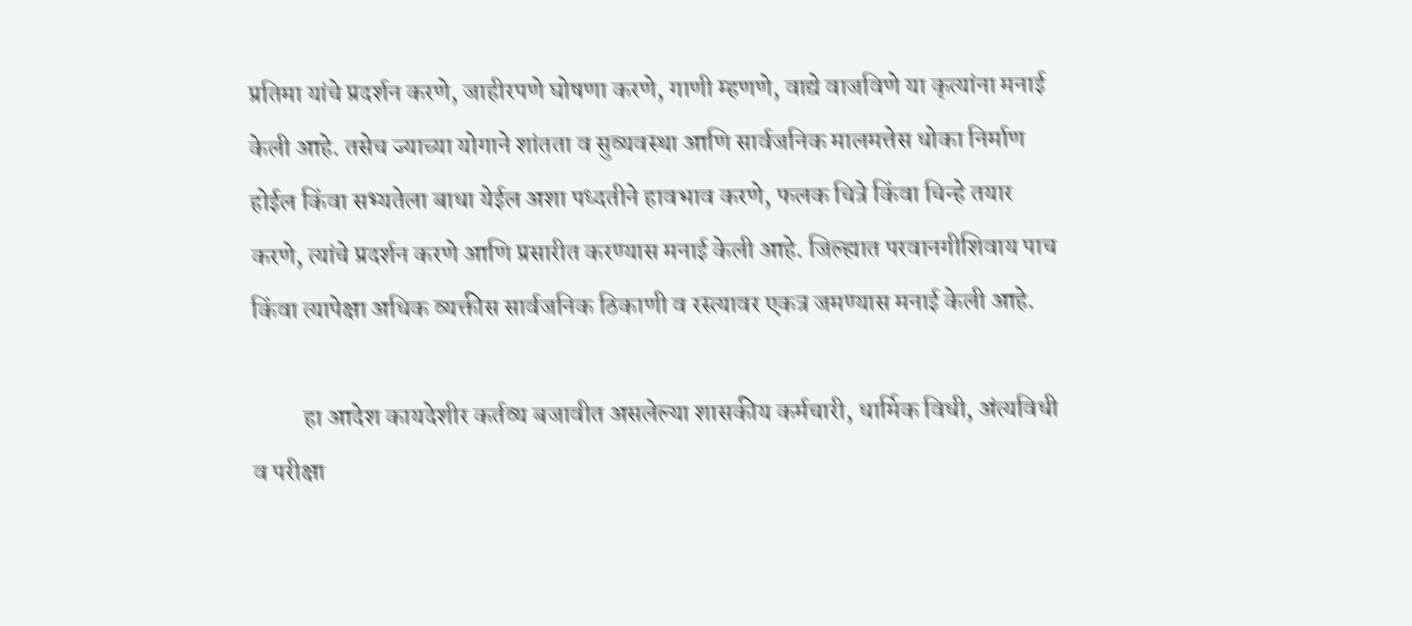प्रतिमा यांचे प्रदर्शन करणे, जाहीरपणे घोषणा करणे, गाणी म्हणणे, वाद्ये वाजविणे या कृत्यांना मनाई केली आहे. तसेच ज्याच्या योगाने शांतता व सुव्यवस्था आणि सार्वजनिक मालमत्तेस धोका निर्माण होईल किंवा सभ्यतेला बाधा येईल अशा पध्दतीने हावभाव करणे, फलक चित्रे किंवा चिन्हे तयार करणे, त्यांचे प्रदर्शन करणे आणि प्रसारीत करण्यास मनाई केली आहे. जिल्ह्यात परवानगीशिवाय पाच किंवा त्यापेक्षा अधिक व्यक्तीस सार्वजनिक ठिकाणी व रस्त्यावर एकत्र जमण्यास मनाई केली आहे.

          हा आदेश कायदेशीर कर्तव्य बजावीत असलेल्या शासकीय कर्मचारी, धार्मिक विधी, अंत्यविधी व परीक्षा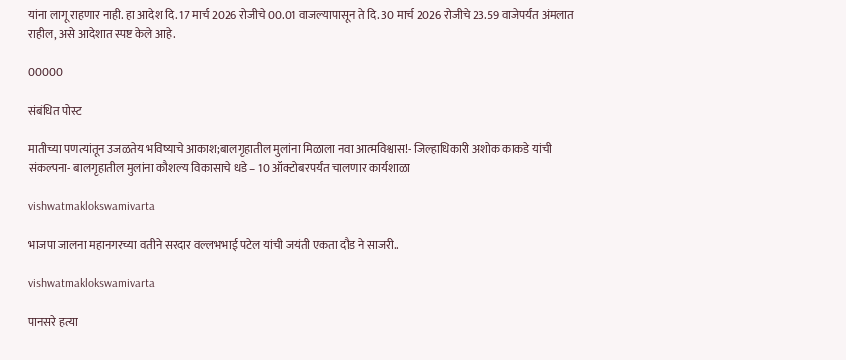यांना लागू राहणार नाही. हा आदेश दि. 17 मार्च 2026 रोजीचे 00.01 वाजल्यापासून ते दि. 30 मार्च 2026 रोजीचे 23.59 वाजेपर्यंत अंमलात राहील, असे आदेशात स्पष्ट केले आहे.

00000

संबंधित पोस्ट

मातीच्या पणत्यांतून उजळतेय भविष्याचे आकाश;बालगृहातील मुलांना मिळाला नवा आत्मविश्वास!- जिल्हाधिकारी अशोक काकडे यांची संकल्पना- बालगृहातील मुलांना कौशल्य विकासाचे धडे – 10 ऑक्टोबरपर्यंत चालणार कार्यशाळा

vishwatmaklokswamivarta

भाजपा जालना महानगरच्या वतीने सरदार वल्लभभाई पटेल यांची जयंती एकता दौड ने साजरी..

vishwatmaklokswamivarta

पानसरे हत्या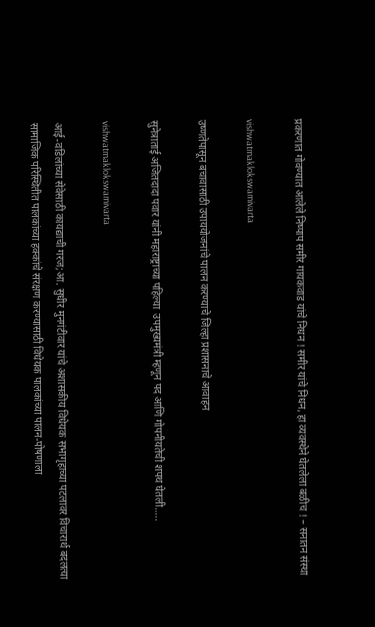प्रकरणात गोवण्यात आलेले निष्पाप समीर गायकवाड यांचे निधन ! समीर यांचे निधन, हा व्यवस्थेने घेतलेला बळीच ! – सनातन संस्था

vishwatmaklokswamivarta

उष्णतेपासून बचावासाठी उपाययोजनांचे पालन करण्याचे जिल्हा प्रशासनाचे आवाहन

सुनेत्राताई अजितदादा पवार यांनी महाराष्ट्राच्या पहिल्या  उपमुख्यमंत्री म्हणून पद आणि गोपनीयतेची शपथ घेतली…..

vishwatmaklokswamivarta

आई-वडिलांच्या सेवेसाठी कायद्याची गरज;आ. सुधीर मुनगंटीवार यांचे अशासकीय विधेयक सभागृहाच्या पटलावर विचारार्थ बदलत्या सामाजिक परिस्थितीत पालकांच्या हक्कांचे संरक्षण करण्यासाठी विधेयक पालकांच्या पालन-पोषणाला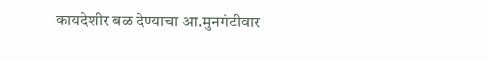कायदेशीर बळ देण्याचा आ.मुनगंटीवार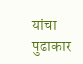यांचा पुढाकार